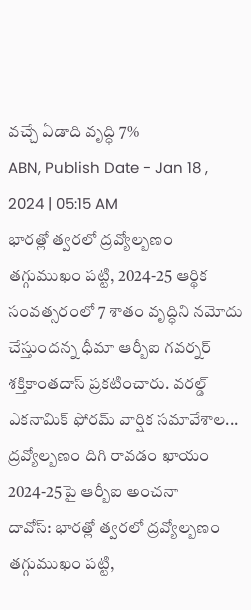వచ్చే ఏడాది వృద్ధి 7%
ABN, Publish Date - Jan 18 , 2024 | 05:15 AM
భారత్లో త్వరలో ద్రవ్యోల్బణం తగ్గుముఖం పట్టి, 2024-25 ఆర్థిక సంవత్సరంలో 7 శాతం వృద్ధిని నమోదు చేస్తుందన్న ధీమా ఆర్బీఐ గవర్నర్ శక్తికాంతదాస్ ప్రకటించారు. వరల్డ్ ఎకనామిక్ ఫోరమ్ వార్షిక సమావేశాల...
ద్రవ్యోల్బణం దిగి రావడం ఖాయం
2024-25పై ఆర్బీఐ అంచనా
దావోస్: భారత్లో త్వరలో ద్రవ్యోల్బణం తగ్గుముఖం పట్టి,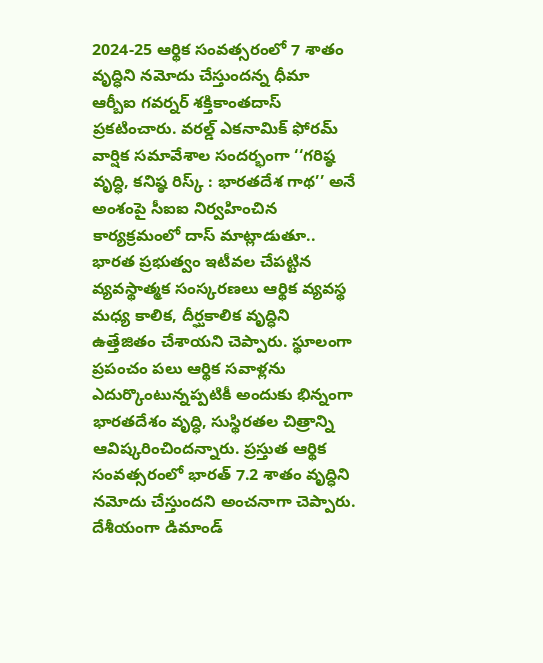2024-25 ఆర్థిక సంవత్సరంలో 7 శాతం వృద్ధిని నమోదు చేస్తుందన్న ధీమా ఆర్బీఐ గవర్నర్ శక్తికాంతదాస్ ప్రకటించారు. వరల్డ్ ఎకనామిక్ ఫోరమ్ వార్షిక సమావేశాల సందర్భంగా ‘‘గరిష్ఠ వృద్ధి, కనిష్ఠ రిస్క్ : భారతదేశ గాథ’’ అనే అంశంపై సీఐఐ నిర్వహించిన కార్యక్రమంలో దాస్ మాట్లాడుతూ.. భారత ప్రభుత్వం ఇటీవల చేపట్టిన వ్యవస్థాత్మక సంస్కరణలు ఆర్థిక వ్యవస్థ మధ్య కాలిక, దీర్ఘకాలిక వృద్ధిని ఉత్తేజితం చేశాయని చెప్పారు. స్థూలంగా ప్రపంచం పలు ఆర్థిక సవాళ్లను ఎదుర్కొంటున్నప్పటికీ అందుకు భిన్నంగా భారతదేశం వృద్ధి, సుస్థిరతల చిత్రాన్ని ఆవిష్కరించిందన్నారు. ప్రస్తుత ఆర్థిక సంవత్సరంలో భారత్ 7.2 శాతం వృద్ధిని నమోదు చేస్తుందని అంచనాగా చెప్పారు. దేశీయంగా డిమాండ్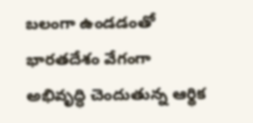బలంగా ఉండడంతో భారతదేశం వేగంగా అభివృద్ధి చెందుతున్న ఆర్థిక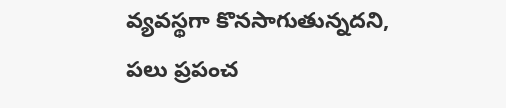వ్యవస్థగా కొనసాగుతున్నదని, పలు ప్రపంచ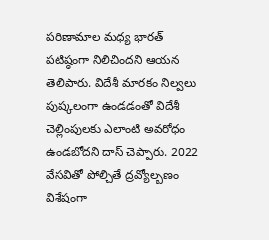పరిణామాల మధ్య భారత్ పటిష్ఠంగా నిలిచిందని ఆయన తెలిపారు. విదేశీ మారకం నిల్వలు పుష్కలంగా ఉండడంతో విదేశీ చెల్లింపులకు ఎలాంటి అవరోధం ఉండబోదని దాస్ చెప్పారు. 2022 వేసవితో పోల్చితే ద్రవ్యోల్బణం విశేషంగా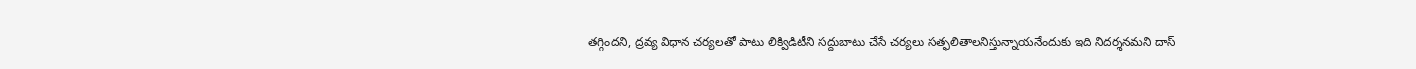తగ్గిందని, ద్రవ్య విధాన చర్యలతో పాటు లిక్విడిటీని సద్దుబాటు చేసే చర్యలు సత్ఫలితాలనిస్తున్నాయనేందుకు ఇది నిదర్శనమని దాస్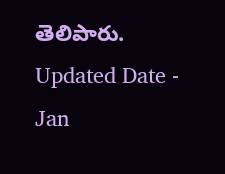తెలిపారు.
Updated Date - Jan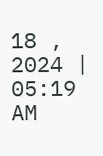18 , 2024 | 05:19 AM